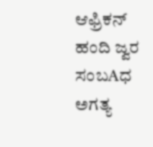ಆಫ್ರಿಕನ್ ಹಂದಿ ಜ್ವರ ಸಂಬAಧ ಅಗತ್ಯ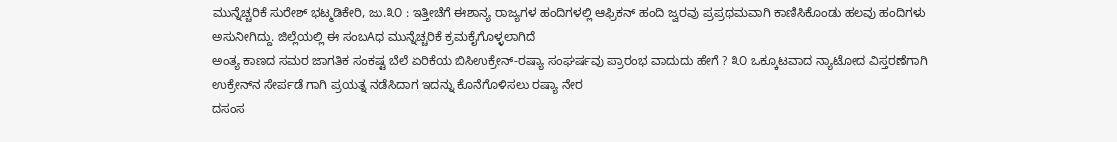ಮುನ್ನೆಚ್ಚರಿಕೆ ಸುರೇಶ್ ಭಟ್ಮಡಿಕೇರಿ, ಜು.೩೦ : ಇತ್ತೀಚೆಗೆ ಈಶಾನ್ಯ ರಾಜ್ಯಗಳ ಹಂದಿಗಳಲ್ಲಿ ಆಫ್ರಿಕನ್ ಹಂದಿ ಜ್ವರವು ಪ್ರಪ್ರಥಮವಾಗಿ ಕಾಣಿಸಿಕೊಂಡು ಹಲವು ಹಂದಿಗಳು ಅಸುನೀಗಿದ್ದು. ಜಿಲ್ಲೆಯಲ್ಲಿ ಈ ಸಂಬAಧ ಮುನ್ನೆಚ್ಚರಿಕೆ ಕ್ರಮಕೈಗೊಳ್ಳಲಾಗಿದೆ
ಅಂತ್ಯ ಕಾಣದ ಸಮರ ಜಾಗತಿಕ ಸಂಕಷ್ಟ ಬೆಲೆ ಏರಿಕೆಯ ಬಿಸಿಉಕ್ರೇನ್-ರಷ್ಯಾ ಸಂಘರ್ಷವು ಪ್ರಾರಂಭ ವಾದುದು ಹೇಗೆ ? ೩೦ ಒಕ್ಕೂಟವಾದ ನ್ಯಾಟೋದ ವಿಸ್ತರಣೆಗಾಗಿ ಉಕ್ರೇನ್‌ನ ಸೇರ್ಪಡೆ ಗಾಗಿ ಪ್ರಯತ್ನ ನಡೆಸಿದಾಗ ಇದನ್ನು ಕೊನೆಗೊಳಿಸಲು ರಷ್ಯಾ ನೇರ
ದಸಂಸ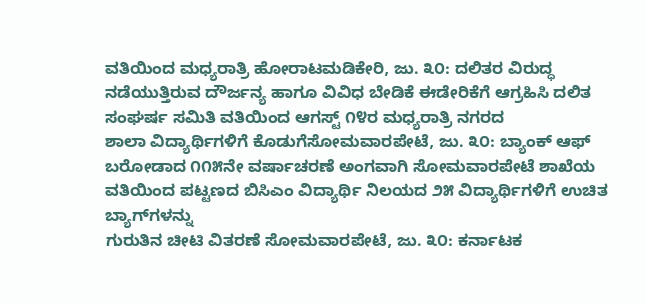ವತಿಯಿಂದ ಮಧ್ಯರಾತ್ರಿ ಹೋರಾಟಮಡಿಕೇರಿ, ಜು. ೩೦: ದಲಿತರ ವಿರುದ್ಧ ನಡೆಯುತ್ತಿರುವ ದೌರ್ಜನ್ಯ ಹಾಗೂ ವಿವಿಧ ಬೇಡಿಕೆ ಈಡೇರಿಕೆಗೆ ಆಗ್ರಹಿಸಿ ದಲಿತ ಸಂಘರ್ಷ ಸಮಿತಿ ವತಿಯಿಂದ ಆಗಸ್ಟ್ ೧೪ರ ಮಧ್ಯರಾತ್ರಿ ನಗರದ
ಶಾಲಾ ವಿದ್ಯಾರ್ಥಿಗಳಿಗೆ ಕೊಡುಗೆಸೋಮವಾರಪೇಟೆ, ಜು. ೩೦: ಬ್ಯಾಂಕ್ ಆಫ್ ಬರೋಡಾದ ೧೧೫ನೇ ವರ್ಷಾಚರಣೆ ಅಂಗವಾಗಿ ಸೋಮವಾರಪೇಟೆ ಶಾಖೆಯ ವತಿಯಿಂದ ಪಟ್ಟಣದ ಬಿಸಿಎಂ ವಿದ್ಯಾರ್ಥಿ ನಿಲಯದ ೨೫ ವಿದ್ಯಾರ್ಥಿಗಳಿಗೆ ಉಚಿತ ಬ್ಯಾಗ್‌ಗಳನ್ನು
ಗುರುತಿನ ಚೀಟಿ ವಿತರಣೆ ಸೋಮವಾರಪೇಟೆ, ಜು. ೩೦: ಕರ್ನಾಟಕ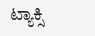ಟ್ಯಾಕ್ಸಿ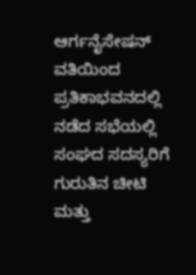ಆರ್ಗನೈಸೇಷನ್ ವತಿಯಿಂದ ಪ್ರತಿಕಾಭವನದಲ್ಲಿ ನಡೆದ ಸಭೆಯಲ್ಲಿ ಸಂಘದ ಸದಸ್ಯರಿಗೆ ಗುರುತಿನ ಚೀಟಿ ಮತ್ತು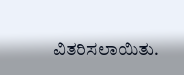ವಿತರಿಸಲಾಯಿತು.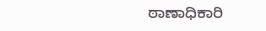ಠಾಣಾಧಿಕಾರಿ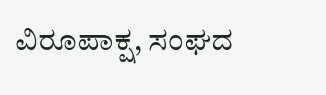ವಿರೂಪಾಕ್ಷ, ಸಂಘದ